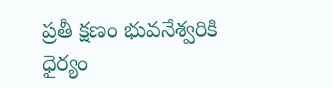ప్రతీ క్షణం భువనేశ్వరికి ధైర్యం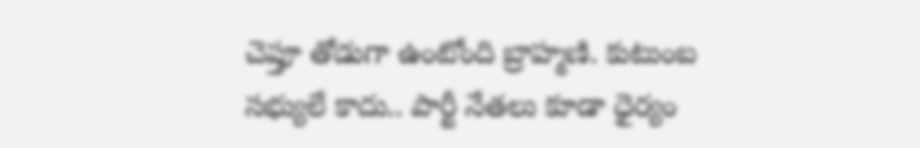చెప్తూ తోడుగా ఉంటోంది బ్రాహ్మణి. కుటుంబ సభ్యులే కాదు.. పార్టీ నేతలు కూడా ధైర్యం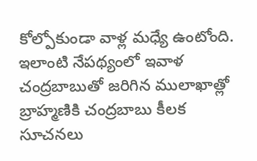కోల్పోకుండా వాళ్ల మధ్యే ఉంటోంది. ఇలాంటి నేపథ్యంలో ఇవాళ చంద్రబాబుతో జరిగిన ములాఖాత్లో బ్రాహ్మణికి చంద్రబాబు కీలక సూచనలు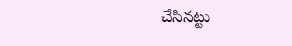చేసినట్టు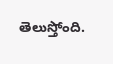తెలుస్తోంది.